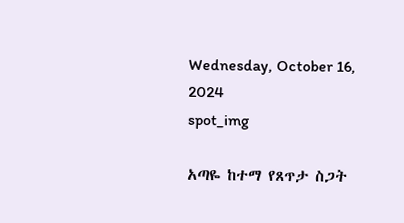Wednesday, October 16, 2024
spot_img

አጣዬ ከተማ የጸጥታ ስጋት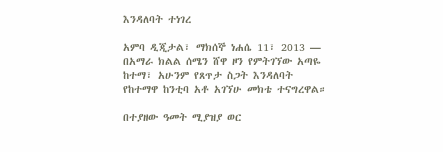እንዳለባት ተነገረ

አምባ ዲጂታል፣ ማክሰኞ ነሐሴ 11፣ 2013 ― በአማራ ክልል ሰሜን ሸዋ ዞን የምትገኘው አጣዬ ከተማ፣ አሁንም የጸጥታ ስጋት እንዳለባት የከተማዋ ከንቲባ አቶ አገኘሁ መክቴ ተናግረዋል።

በተያዘው ዓመት ሚያዝያ ወር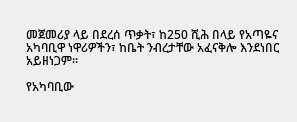መጀመሪያ ላይ በደረሰ ጥቃት፣ ከ250 ሺሕ በላይ የአጣዬና አካባቢዋ ነዋሪዎችን፣ ከቤት ንብረታቸው አፈናቅሎ እንደነበር አይዘነጋም።

የአካባቢው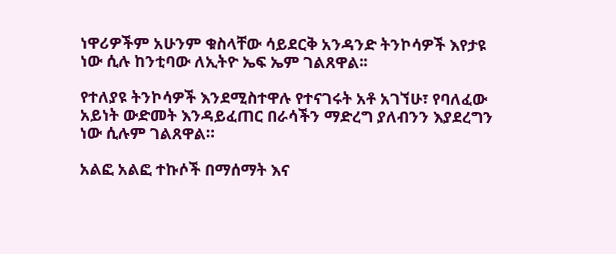ነዋሪዎችም አሁንም ቁስላቸው ሳይደርቅ አንዳንድ ትንኮሳዎች እየታዩ ነው ሲሉ ከንቲባው ለኢትዮ ኤፍ ኤም ገልጸዋል፡፡

የተለያዩ ትንኮሳዎች እንደሚስተዋሉ የተናገሩት አቶ አገኘሁ፣ የባለፈው አይነት ውድመት እንዳይፈጠር በራሳችን ማድረግ ያለብንን እያደረግን ነው ሲሉም ገልጸዋል።

አልፎ አልፎ ተኩሶች በማሰማት እና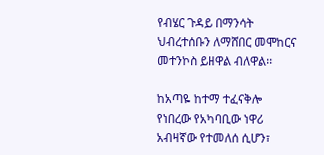የብሄር ጉዳይ በማንሳት ህብረተሰቡን ለማሸበር መሞከርና መተንኮስ ይዘዋል ብለዋል፡፡

ከአጣዬ ከተማ ተፈናቅሎ የነበረው የአካባቢው ነዋሪ አብዛኛው የተመለሰ ሲሆን፣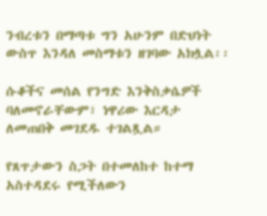ንብረቱን በማጣቱ ግን አሁንም በድህነት ውስጥ እንዳለ መስማቱን ዘገባው አክሏል፡፡

ሱቆችና መሰል የንግድ እንቅስቃሴዎች ባለመኖራቸውም፣ ነዋሪው እርዳታ ለመጠበቅ መገደዱ ተገልጿል።

የጸጥታውን ስጋት በተመለከተ ከተማ አስተዳደሩ የሚችለውን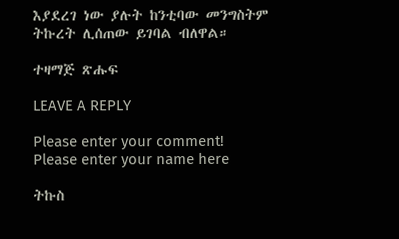እያደረገ ነው ያሉት ከንቲባው መንግስትም ትኩረት ሊሰጠው ይገባል ብለዋል።

ተዛማጅ ጽሑፍ

LEAVE A REPLY

Please enter your comment!
Please enter your name here

ትኩስ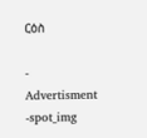ርዕስ

- Advertisment -spot_img